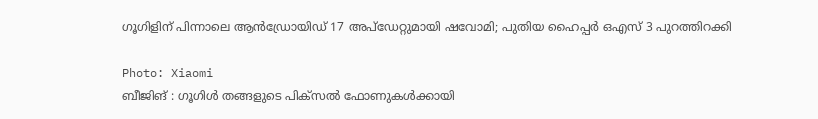ഗൂഗിളിന് പിന്നാലെ ആൻഡ്രോയിഡ് 17 അപ്ഡേറ്റുമായി ഷവോമി; പുതിയ ഹൈപ്പർ ഒഎസ് 3 പുറത്തിറക്കി

Photo: Xiaomi
ബീജിങ് : ഗൂഗിൾ തങ്ങളുടെ പിക്സൽ ഫോണുകൾക്കായി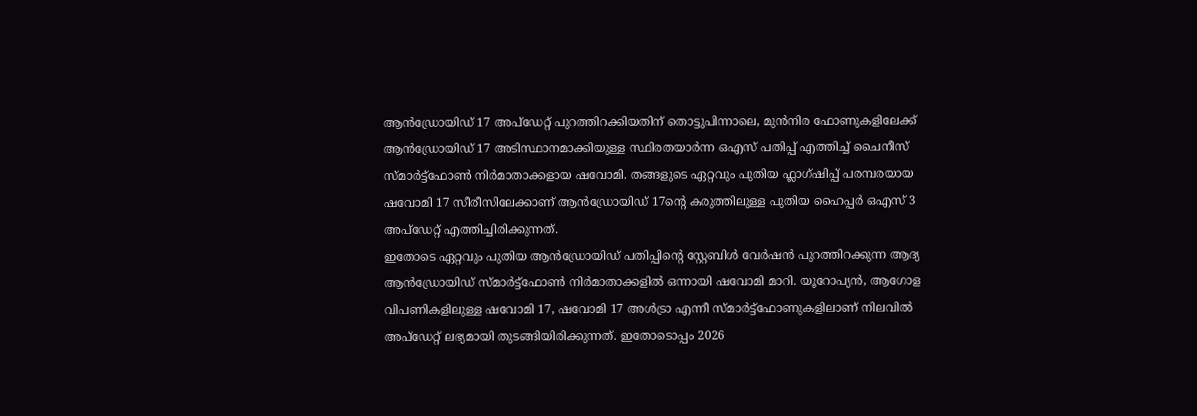ആൻഡ്രോയിഡ് 17 അപ്ഡേറ്റ് പുറത്തിറക്കിയതിന് തൊട്ടുപിന്നാലെ, മുൻനിര ഫോണുകളിലേക്ക് ആൻഡ്രോയിഡ് 17 അടിസ്ഥാനമാക്കിയുള്ള സ്ഥിരതയാർന്ന ഒഎസ് പതിപ്പ് എത്തിച്ച് ചൈനീസ് സ്മാർട്ട്ഫോൺ നിർമാതാക്കളായ ഷവോമി. തങ്ങളുടെ ഏറ്റവും പുതിയ ഫ്ലാഗ്ഷിപ്പ് പരമ്പരയായ ഷവോമി 17 സീരീസിലേക്കാണ് ആൻഡ്രോയിഡ് 17ന്റെ കരുത്തിലുള്ള പുതിയ ഹൈപ്പർ ഒഎസ് 3 അപ്ഡേറ്റ് എത്തിച്ചിരിക്കുന്നത്.
ഇതോടെ ഏറ്റവും പുതിയ ആൻഡ്രോയിഡ് പതിപ്പിന്റെ സ്റ്റേബിൾ വേർഷൻ പുറത്തിറക്കുന്ന ആദ്യ ആൻഡ്രോയിഡ് സ്മാർട്ട്ഫോൺ നിർമാതാക്കളിൽ ഒന്നായി ഷവോമി മാറി. യൂറോപ്യൻ, ആഗോള വിപണികളിലുള്ള ഷവോമി 17, ഷവോമി 17 അൾട്രാ എന്നീ സ്മാർട്ട്ഫോണുകളിലാണ് നിലവിൽ അപ്ഡേറ്റ് ലഭ്യമായി തുടങ്ങിയിരിക്കുന്നത്. ഇതോടൊപ്പം 2026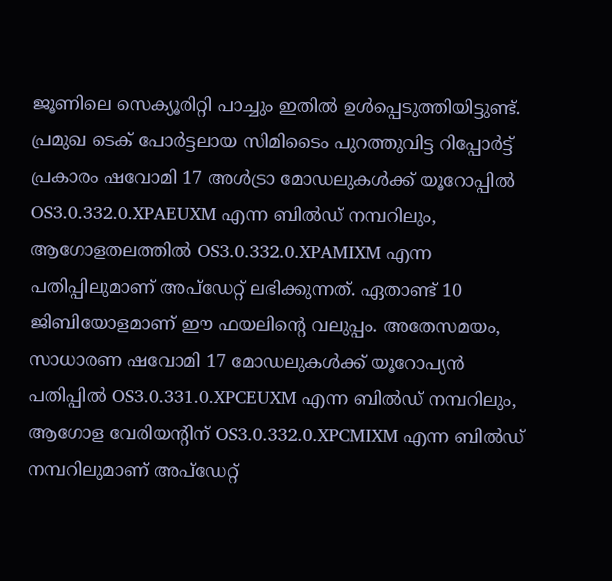ജൂണിലെ സെക്യൂരിറ്റി പാച്ചും ഇതിൽ ഉൾപ്പെടുത്തിയിട്ടുണ്ട്.
പ്രമുഖ ടെക് പോർട്ടലായ സിമിടൈം പുറത്തുവിട്ട റിപ്പോർട്ട് പ്രകാരം ഷവോമി 17 അൾട്രാ മോഡലുകൾക്ക് യൂറോപ്പിൽ OS3.0.332.0.XPAEUXM എന്ന ബിൽഡ് നമ്പറിലും, ആഗോളതലത്തിൽ OS3.0.332.0.XPAMIXM എന്ന പതിപ്പിലുമാണ് അപ്ഡേറ്റ് ലഭിക്കുന്നത്. ഏതാണ്ട് 10 ജിബിയോളമാണ് ഈ ഫയലിന്റെ വലുപ്പം. അതേസമയം, സാധാരണ ഷവോമി 17 മോഡലുകൾക്ക് യൂറോപ്യൻ പതിപ്പിൽ OS3.0.331.0.XPCEUXM എന്ന ബിൽഡ് നമ്പറിലും, ആഗോള വേരിയന്റിന് OS3.0.332.0.XPCMIXM എന്ന ബിൽഡ് നമ്പറിലുമാണ് അപ്ഡേറ്റ്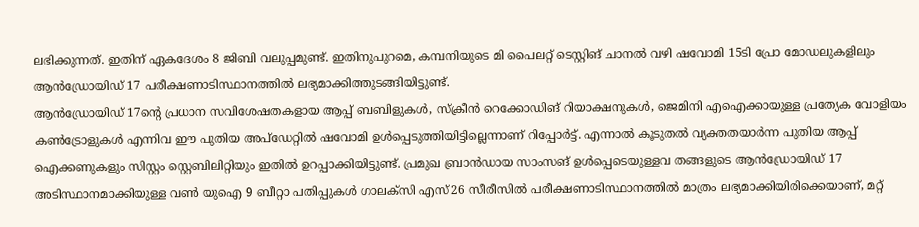ലഭിക്കുന്നത്. ഇതിന് ഏകദേശം 8 ജിബി വലുപ്പമുണ്ട്. ഇതിനുപുറമെ, കമ്പനിയുടെ മി പൈലറ്റ് ടെസ്റ്റിങ് ചാനൽ വഴി ഷവോമി 15ടി പ്രോ മോഡലുകളിലും ആൻഡ്രോയിഡ് 17 പരീക്ഷണാടിസ്ഥാനത്തിൽ ലഭ്യമാക്കിത്തുടങ്ങിയിട്ടുണ്ട്.
ആൻഡ്രോയിഡ് 17ന്റെ പ്രധാന സവിശേഷതകളായ ആപ്പ് ബബിളുകൾ, സ്ക്രീൻ റെക്കോഡിങ് റിയാക്ഷനുകൾ, ജെമിനി എഐക്കായുള്ള പ്രത്യേക വോളിയം കൺട്രോളുകൾ എന്നിവ ഈ പുതിയ അപ്ഡേറ്റിൽ ഷവോമി ഉൾപ്പെടുത്തിയിട്ടില്ലെന്നാണ് റിപ്പോർട്ട്. എന്നാൽ കൂടുതൽ വ്യക്തതയാർന്ന പുതിയ ആപ്പ് ഐക്കണുകളും സിസ്റ്റം സ്റ്റെബിലിറ്റിയും ഇതിൽ ഉറപ്പാക്കിയിട്ടുണ്ട്. പ്രമുഖ ബ്രാൻഡായ സാംസങ് ഉൾപ്പെടെയുള്ളവ തങ്ങളുടെ ആൻഡ്രോയിഡ് 17 അടിസ്ഥാനമാക്കിയുള്ള വൺ യുഐ 9 ബീറ്റാ പതിപ്പുകൾ ഗാലക്സി എസ്26 സീരീസിൽ പരീക്ഷണാടിസ്ഥാനത്തിൽ മാത്രം ലഭ്യമാക്കിയിരിക്കെയാണ്, മറ്റ്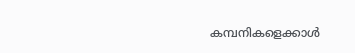കമ്പനികളെക്കാൾ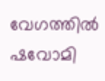വേഗത്തിൽ ഷവോമി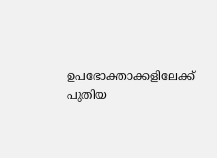ഉപഭോക്താക്കളിലേക്ക് പുതിയ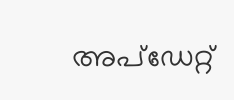അപ്ഡേറ്റ്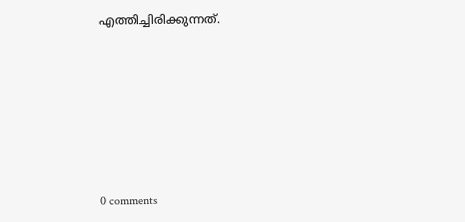എത്തിച്ചിരിക്കുന്നത്.











0 comments